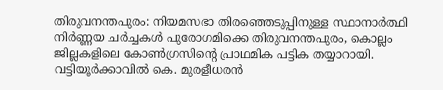തിരുവനന്തപുരം: നിയമസഭാ തിരഞ്ഞെടുപ്പിനുള്ള സ്ഥാനാർത്ഥി നിർണ്ണയ ചർച്ചകൾ പുരോഗമിക്കെ തിരുവനന്തപുരം, കൊല്ലം ജില്ലകളിലെ കോൺഗ്രസിന്റെ പ്രാഥമിക പട്ടിക തയ്യാറായി. വട്ടിയൂർക്കാവിൽ കെ. മുരളീധരൻ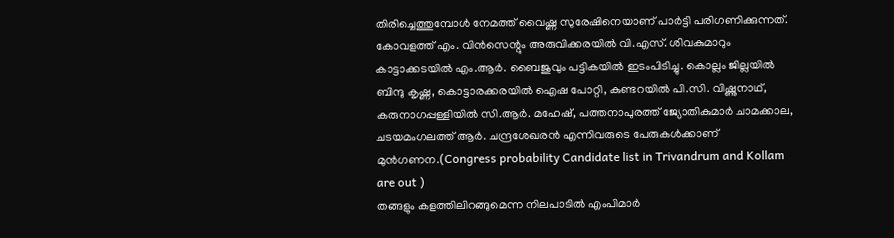തിരിച്ചെത്തുമ്പോൾ നേമത്ത് വൈഷ്ണ സുരേഷിനെയാണ് പാർട്ടി പരിഗണിക്കുന്നത്. കോവളത്ത് എം. വിൻസെന്റും അരുവിക്കരയിൽ വി.എസ്. ശിവകുമാറും കാട്ടാക്കടയിൽ എം.ആർ. ബൈജുവും പട്ടികയിൽ ഇടംപിടിച്ചു. കൊല്ലം ജില്ലയിൽ ബിന്ദു കൃഷ്ണ, കൊട്ടാരക്കരയിൽ ഐഷ പോറ്റി, കുണ്ടറയിൽ പി.സി. വിഷ്ണുനാഥ്, കരുനാഗപ്പള്ളിയിൽ സി.ആർ. മഹേഷ്, പത്തനാപുരത്ത് ജ്യോതികുമാർ ചാമക്കാല, ചടയമംഗലത്ത് ആർ. ചന്ദ്രശേഖരൻ എന്നിവരുടെ പേരുകൾക്കാണ് മുൻഗണന.(Congress probability Candidate list in Trivandrum and Kollam are out )
തങ്ങളും കളത്തിലിറങ്ങുമെന്ന നിലപാടിൽ എംപിമാർ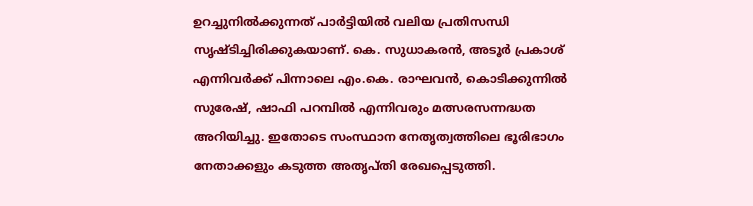ഉറച്ചുനിൽക്കുന്നത് പാർട്ടിയിൽ വലിയ പ്രതിസന്ധി സൃഷ്ടിച്ചിരിക്കുകയാണ്. കെ. സുധാകരൻ, അടൂർ പ്രകാശ് എന്നിവർക്ക് പിന്നാലെ എം.കെ. രാഘവൻ, കൊടിക്കുന്നിൽ സുരേഷ്, ഷാഫി പറമ്പിൽ എന്നിവരും മത്സരസന്നദ്ധത അറിയിച്ചു. ഇതോടെ സംസ്ഥാന നേതൃത്വത്തിലെ ഭൂരിഭാഗം നേതാക്കളും കടുത്ത അതൃപ്തി രേഖപ്പെടുത്തി.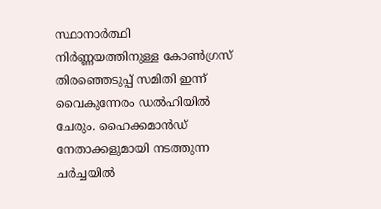സ്ഥാനാർത്ഥി നിർണ്ണയത്തിനുള്ള കോൺഗ്രസ് തിരഞ്ഞെടുപ്പ് സമിതി ഇന്ന് വൈകുന്നേരം ഡൽഹിയിൽ ചേരും. ഹൈക്കമാൻഡ് നേതാക്കളുമായി നടത്തുന്ന ചർച്ചയിൽ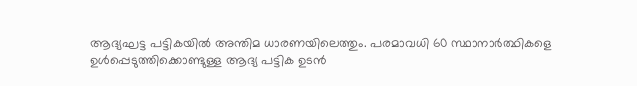ആദ്യഘട്ട പട്ടികയിൽ അന്തിമ ധാരണയിലെത്തും. പരമാവധി 60 സ്ഥാനാർത്ഥികളെ ഉൾപ്പെടുത്തിക്കൊണ്ടുള്ള ആദ്യ പട്ടിക ഉടൻ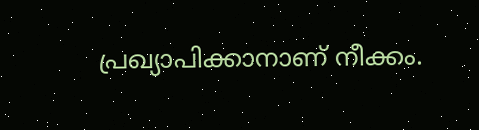പ്രഖ്യാപിക്കാനാണ് നീക്കം.